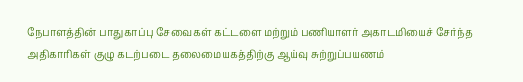நேபாளத்தின் பாதுகாப்பு சேவைகள் கட்டளை மற்றும் பணியாளர் அகாடமியைச் சேர்ந்த அதிகாரிகள் குழு கடற்படை தலைமையகத்திற்கு ஆய்வு சுற்றுப்பயணம்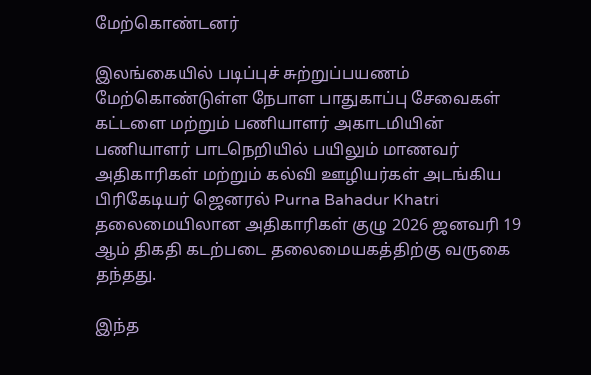மேற்கொண்டனர்

இலங்கையில் படிப்புச் சுற்றுப்பயணம் மேற்கொண்டுள்ள நேபாள பாதுகாப்பு சேவைகள் கட்டளை மற்றும் பணியாளர் அகாடமியின் பணியாளர் பாடநெறியில் பயிலும் மாணவர் அதிகாரிகள் மற்றும் கல்வி ஊழியர்கள் அடங்கிய பிரிகேடியர் ஜெனரல் Purna Bahadur Khatri தலைமையிலான அதிகாரிகள் குழு 2026 ஜனவரி 19 ஆம் திகதி கடற்படை தலைமையகத்திற்கு வருகை தந்தது.

இந்த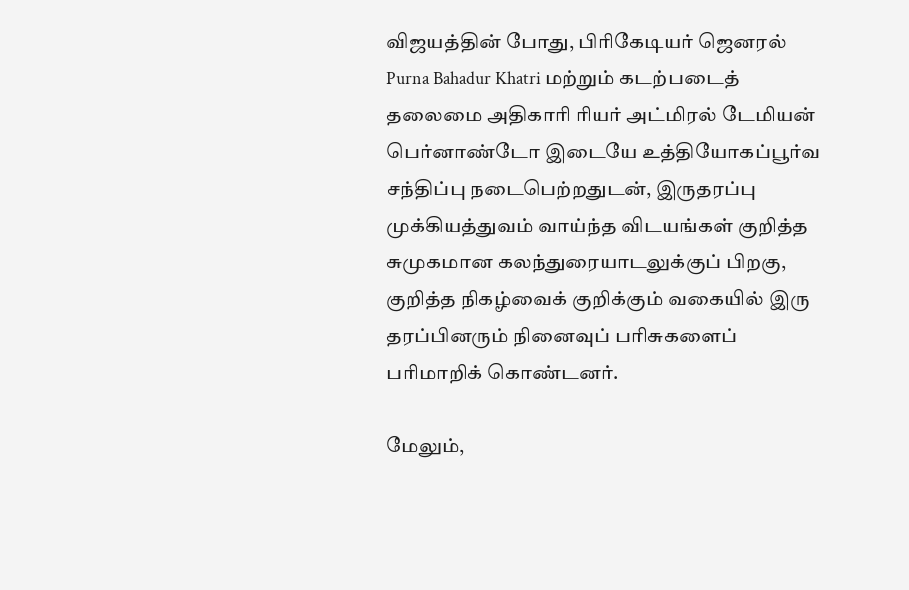விஜயத்தின் போது, பிரிகேடியர் ஜெனரல் Purna Bahadur Khatri மற்றும் கடற்படைத் தலைமை அதிகாரி ரியர் அட்மிரல் டேமியன் பெர்னாண்டோ இடையே உத்தியோகப்பூர்வ சந்திப்பு நடைபெற்றதுடன், இருதரப்பு முக்கியத்துவம் வாய்ந்த விடயங்கள் குறித்த சுமுகமான கலந்துரையாடலுக்குப் பிறகு, குறித்த நிகழ்வைக் குறிக்கும் வகையில் இரு தரப்பினரும் நினைவுப் பரிசுகளைப் பரிமாறிக் கொண்டனர்.

மேலும்,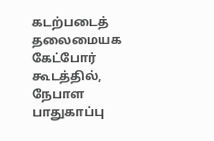கடற்படைத் தலைமையக கேட்போர் கூடத்தில், நேபாள பாதுகாப்பு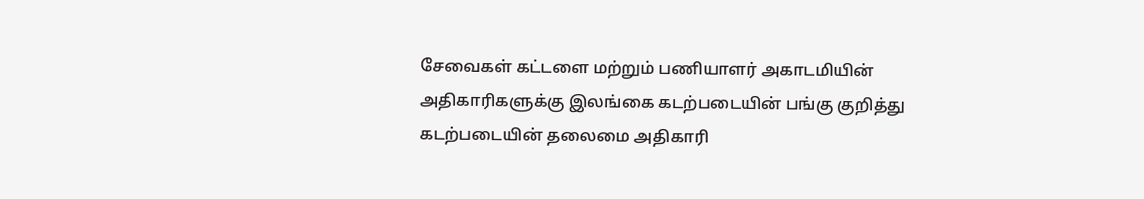சேவைகள் கட்டளை மற்றும் பணியாளர் அகாடமியின் அதிகாரிகளுக்கு இலங்கை கடற்படையின் பங்கு குறித்து கடற்படையின் தலைமை அதிகாரி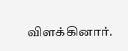விளக்கினார்.